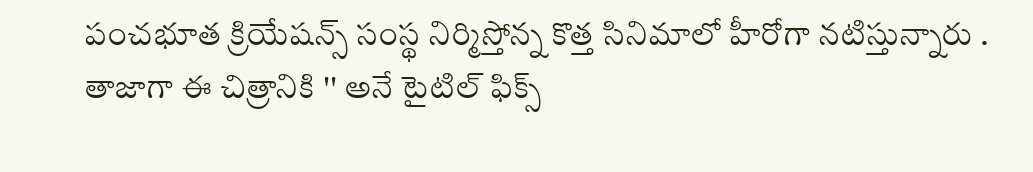పంచభూత క్రియేషన్స్ సంస్థ నిర్మిస్తోన్న కొత్త సినిమాలో హీరోగా నటిస్తున్నారు . తాజాగా ఈ చిత్రానికి '' అనే టైటిల్ ఫిక్స్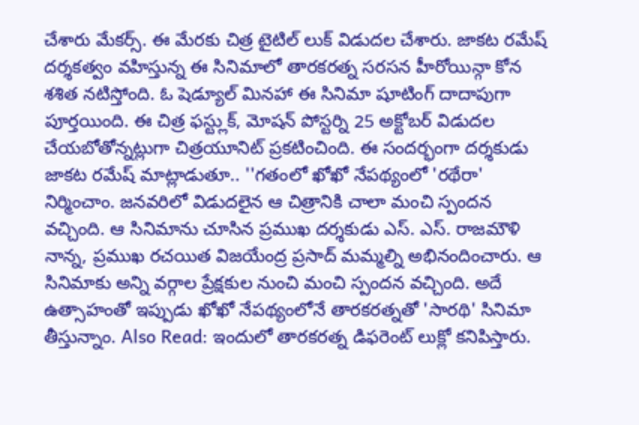చేశారు మేకర్స్. ఈ మేరకు చిత్ర టైటిల్ లుక్ విడుదల చేశారు. జాకట రమేష్ దర్శకత్వం వహిస్తున్న ఈ సినిమాలో తారకరత్న సరసన హీరోయిన్గా కోన శశిత నటిస్తోంది. ఓ షెడ్యూల్ మినహా ఈ సినిమా షూటింగ్ దాదాపుగా పూర్తయింది. ఈ చిత్ర ఫస్ట్లుక్, మోషన్ పోస్టర్ని 25 అక్టోబర్ విడుదల చేయబోతోన్నట్లుగా చిత్రయూనిట్ ప్రకటించింది. ఈ సందర్భంగా దర్శకుడు జాకట రమేష్ మాట్లాడుతూ.. ''గతంలో ఖోఖో నేపథ్యంలో 'రథేరా' నిర్మించాం. జనవరిలో విడుదలైన ఆ చిత్రానికి చాలా మంచి స్పందన వచ్చింది. ఆ సినిమాను చూసిన ప్రముఖ దర్శకుడు ఎస్. ఎస్. రాజమౌళి నాన్న, ప్రముఖ రచయిత విజయేంద్ర ప్రసాద్ మమ్మల్ని అభినందించారు. ఆ సినిమాకు అన్ని వర్గాల ప్రేక్షకుల నుంచి మంచి స్పందన వచ్చింది. అదే ఉత్సాహంతో ఇప్పుడు ఖోఖో నేపథ్యంలోనే తారకరత్నతో 'సారథి' సినిమా తీస్తున్నాం. Also Read: ఇందులో తారకరత్న డిఫరెంట్ లుక్లో కనిపిస్తారు.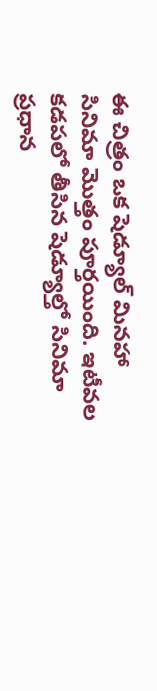ఈ చిత్రం ఒక షెడ్యూల్ మినహా సినిమా మొత్తం పూర్తయింది. ఇటీవల కడపలో తీసిన షెడ్యూల్తో సినిమా ప్రధాన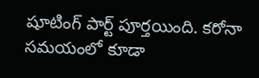షూటింగ్ పార్ట్ పూర్తయింది. కరోనా సమయంలో కూడా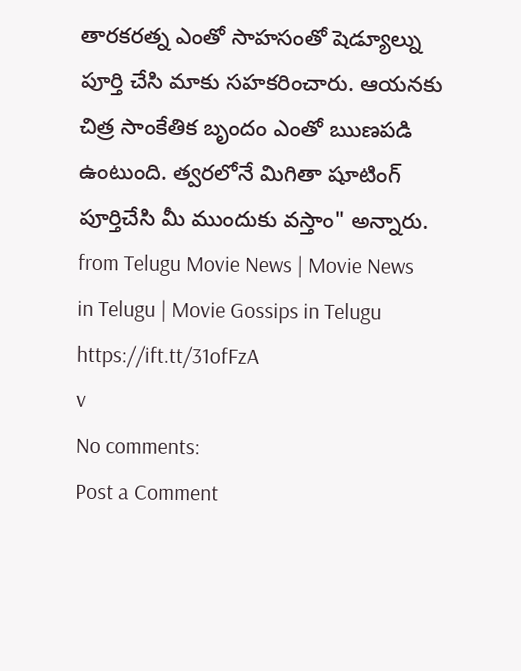తారకరత్న ఎంతో సాహసంతో షెడ్యూల్ను పూర్తి చేసి మాకు సహకరించారు. ఆయనకు చిత్ర సాంకేతిక బృందం ఎంతో ఋణపడి ఉంటుంది. త్వరలోనే మిగితా షూటింగ్ పూర్తిచేసి మీ ముందుకు వస్తాం" అన్నారు.
from Telugu Movie News | Movie News in Telugu | Movie Gossips in Telugu https://ift.tt/31ofFzA
v
No comments:
Post a Comment